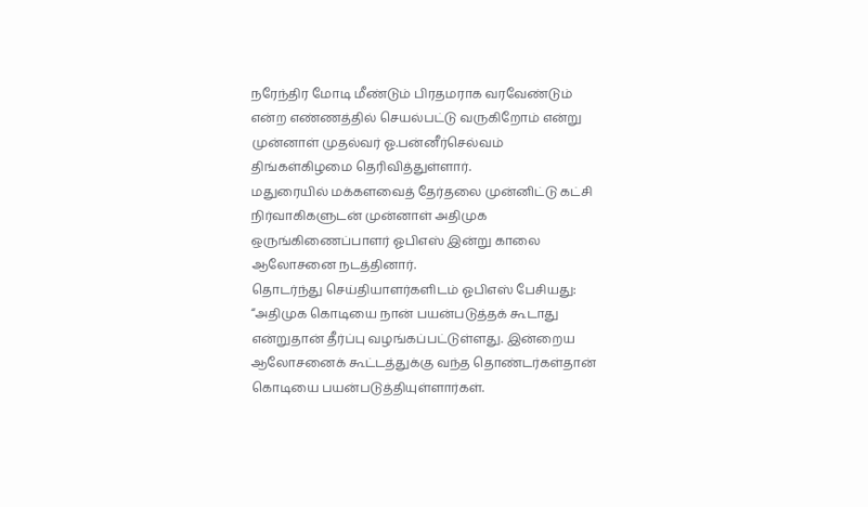நரேந்திர மோடி மீண்டும் பிரதமராக வரவேண்டும் என்ற எண்ணத்தில் செயல்பட்டு வருகிறோம் என்று முன்னாள் முதல்வர் ஓ.பன்னீர்செல்வம் திங்கள்கிழமை தெரிவித்துள்ளார்.
மதுரையில் மக்களவைத் தேர்தலை முன்னிட்டு கட்சி நிர்வாகிகளுடன் முன்னாள் அதிமுக ஒருங்கிணைப்பாளர் ஓபிஎஸ் இன்று காலை ஆலோசனை நடத்தினார்.
தொடர்ந்து செய்தியாளர்களிடம் ஓபிஎஸ் பேசியது:
“அதிமுக கொடியை நான் பயன்படுத்தக் கூடாது என்றுதான் தீர்ப்பு வழங்கப்பட்டுள்ளது. இன்றைய ஆலோசனைக் கூட்டத்துக்கு வந்த தொண்டர்கள்தான் கொடியை பயன்படுத்தியுள்ளார்கள்.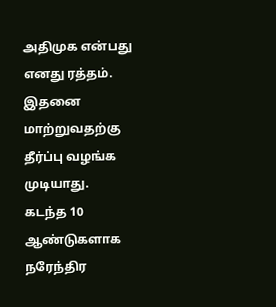அதிமுக என்பது எனது ரத்தம். இதனை மாற்றுவதற்கு தீர்ப்பு வழங்க முடியாது.
கடந்த 10 ஆண்டுகளாக நரேந்திர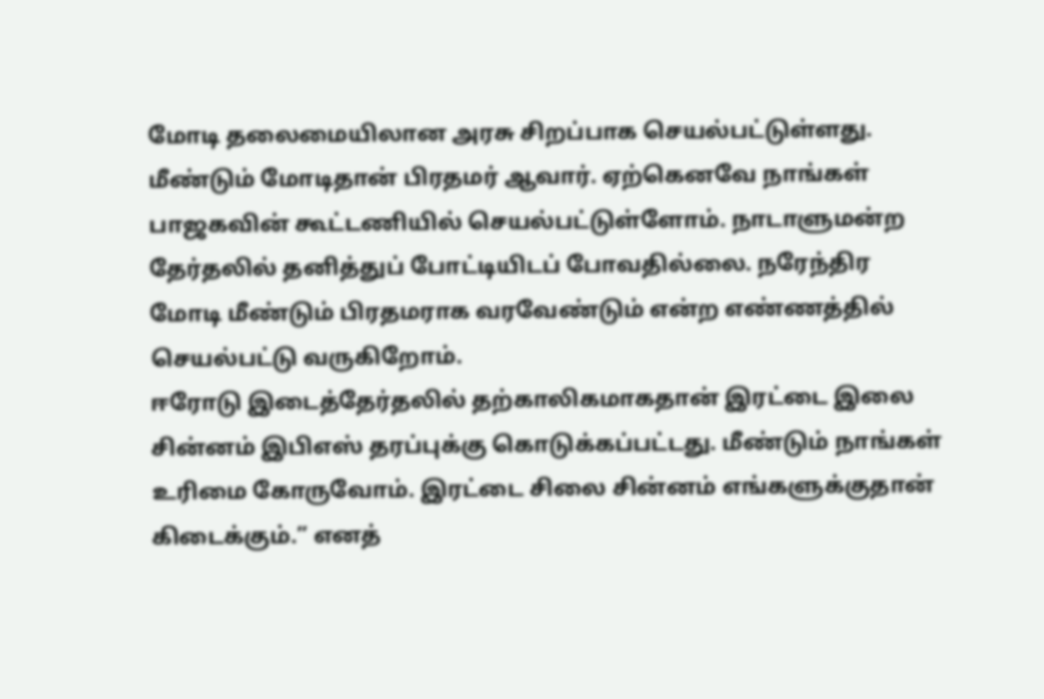மோடி தலைமையிலான அரசு சிறப்பாக செயல்பட்டுள்ளது. மீண்டும் மோடிதான் பிரதமர் ஆவார். ஏற்கெனவே நாங்கள் பாஜகவின் கூட்டணியில் செயல்பட்டுள்ளோம். நாடாளுமன்ற தேர்தலில் தனித்துப் போட்டியிடப் போவதில்லை. நரேந்திர மோடி மீண்டும் பிரதமராக வரவேண்டும் என்ற எண்ணத்தில் செயல்பட்டு வருகிறோம்.
ஈரோடு இடைத்தேர்தலில் தற்காலிகமாகதான் இரட்டை இலை சின்னம் இபிஎஸ் தரப்புக்கு கொடுக்கப்பட்டது. மீண்டும் நாங்கள் உரிமை கோருவோம். இரட்டை சிலை சின்னம் எங்களுக்குதான் கிடைக்கும்.” எனத்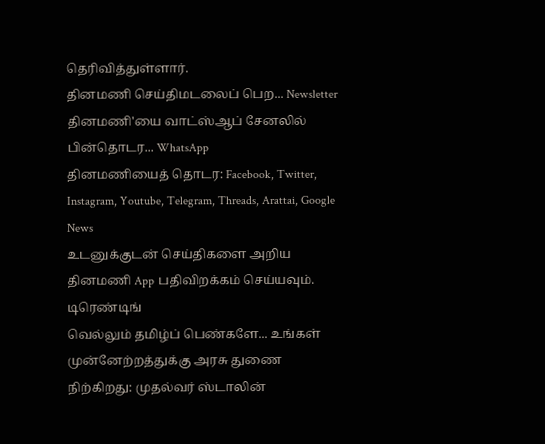தெரிவித்துள்ளார்.
தினமணி செய்திமடலைப் பெற... Newsletter
தினமணி'யை வாட்ஸ்ஆப் சேனலில் பின்தொடர... WhatsApp
தினமணியைத் தொடர: Facebook, Twitter, Instagram, Youtube, Telegram, Threads, Arattai, Google News
உடனுக்குடன் செய்திகளை அறிய தினமணி App பதிவிறக்கம் செய்யவும்.
டிரெண்டிங்
வெல்லும் தமிழ்ப் பெண்களே... உங்கள் முன்னேற்றத்துக்கு அரசு துணை நிற்கிறது: முதல்வர் ஸ்டாலின்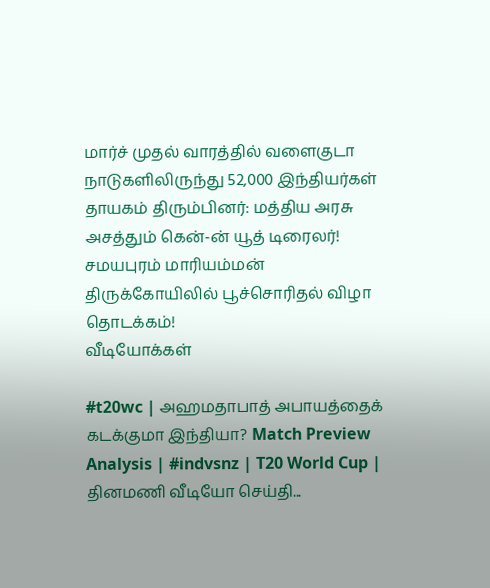மார்ச் முதல் வாரத்தில் வளைகுடா நாடுகளிலிருந்து 52,000 இந்தியர்கள் தாயகம் திரும்பினர்: மத்திய அரசு
அசத்தும் கென்-ன் யூத் டிரைலர்!
சமயபுரம் மாரியம்மன் திருக்கோயிலில் பூச்சொரிதல் விழா தொடக்கம்!
வீடியோக்கள்

#t20wc | அஹமதாபாத் அபாயத்தைக் கடக்குமா இந்தியா? Match Preview Analysis | #indvsnz | T20 World Cup |
தினமணி வீடியோ செய்தி...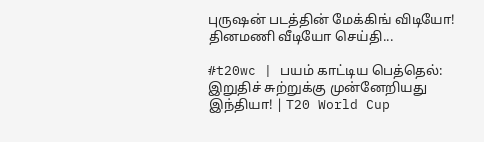புருஷன் படத்தின் மேக்கிங் விடியோ!
தினமணி வீடியோ செய்தி...

#t20wc | பயம் காட்டிய பெத்தெல்: இறுதிச் சுற்றுக்கு முன்னேறியது இந்தியா! | T20 World Cup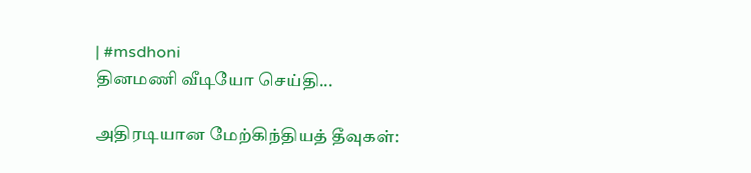| #msdhoni
தினமணி வீடியோ செய்தி...

அதிரடியான மேற்கிந்தியத் தீவுகள்: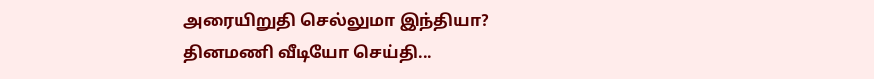அரையிறுதி செல்லுமா இந்தியா?
தினமணி வீடியோ செய்தி...